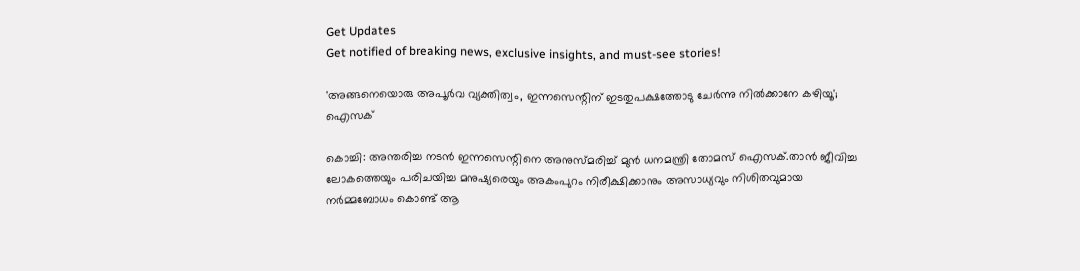Get Updates
Get notified of breaking news, exclusive insights, and must-see stories!

'അങ്ങനെയൊരു അപൂർവ വ്യക്തിത്വം, ഇന്നസെന്റിന് ഇടതുപക്ഷത്തോടു ചേർന്നു നിൽക്കാനേ കഴിയൂ'; ഐസക്

കൊച്ചി: അന്തരിച്ച നടൻ ഇന്നസെന്റിനെ അനുസ്മരിച്ച് മുൻ ധനമന്ത്രി തോമസ് ഐസക്.താൻ ജീവിച്ച ലോകത്തെയും പരിചയിച്ച മനുഷ്യരെയും അകംപുറം നിരീക്ഷിക്കാനും അസാധ്യവും നിശിതവുമായ നർമ്മബോധം കൊണ്ട് ആ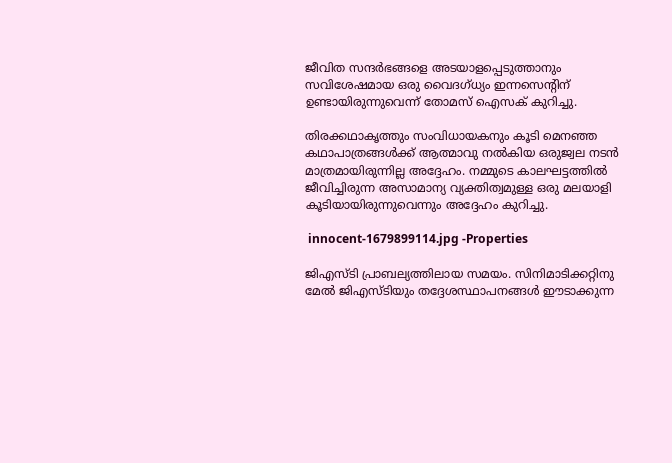ജീവിത സന്ദർഭങ്ങളെ അടയാളപ്പെടുത്താനും സവിശേഷമായ ഒരു വൈദഗ്ധ്യം ഇന്നസെന്റിന് ഉണ്ടായിരുന്നുവെന്ന് തോമസ് ഐസക് കുറിച്ചു.

തിരക്കഥാകൃത്തും സംവിധായകനും കൂടി മെനഞ്ഞ കഥാപാത്രങ്ങൾക്ക് ആത്മാവു നൽകിയ ഒരുജ്വല നടൻ മാത്രമായിരുന്നില്ല അദ്ദേഹം. നമ്മുടെ കാലഘട്ടത്തിൽ ജീവിച്ചിരുന്ന അസാമാന്യ വ്യക്തിത്വമുള്ള ഒരു മലയാളി കൂടിയായിരുന്നുവെന്നും അദ്ദേഹം കുറിച്ചു.

 innocent-1679899114.jpg -Properties

ജിഎസ്ടി പ്രാബല്യത്തിലായ സമയം. സിനിമാടിക്കറ്റിനു മേൽ ജിഎസ്ടിയും തദ്ദേശസ്ഥാപനങ്ങൾ ഈടാക്കുന്ന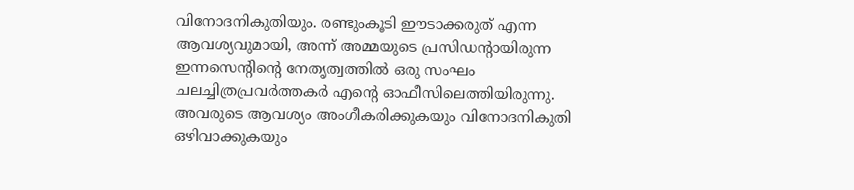വിനോദനികുതിയും. രണ്ടുംകൂടി ഈടാക്കരുത് എന്ന ആവശ്യവുമായി, അന്ന് അമ്മയുടെ പ്രസിഡന്റായിരുന്ന ഇന്നസെന്റിന്റെ നേതൃത്വത്തിൽ ഒരു സംഘം ചലച്ചിത്രപ്രവർത്തകർ എന്റെ ഓഫീസിലെത്തിയിരുന്നു. അവരുടെ ആവശ്യം അംഗീകരിക്കുകയും വിനോദനികുതി ഒഴിവാക്കുകയും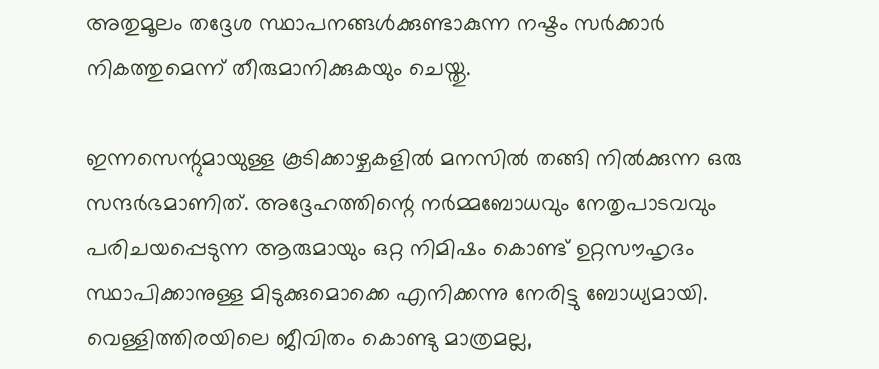അതുമൂലം തദ്ദേശ സ്ഥാപനങ്ങൾക്കുണ്ടാകുന്ന നഷ്ടം സർക്കാർ നികത്തുമെന്ന് തീരുമാനിക്കുകയും ചെയ്തു.

ഇന്നസെന്റുമായുള്ള കൂടിക്കാഴ്ചകളിൽ മനസിൽ തങ്ങി നിൽക്കുന്ന ഒരു സന്ദർഭമാണിത്. അദ്ദേഹത്തിന്റെ നർമ്മബോധവും നേതൃപാടവവും പരിചയപ്പെടുന്ന ആരുമായും ഒറ്റ നിമിഷം കൊണ്ട് ഉറ്റസൗഹൃദം സ്ഥാപിക്കാനുള്ള മിടുക്കുമൊക്കെ എനിക്കന്നു നേരിട്ടു ബോധ്യമായി. വെള്ളിത്തിരയിലെ ജീവിതം കൊണ്ടു മാത്രമല്ല,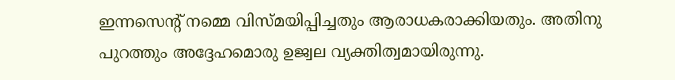ഇന്നസെന്റ് നമ്മെ വിസ്മയിപ്പിച്ചതും ആരാധകരാക്കിയതും. അതിനു പുറത്തും അദ്ദേഹമൊരു ഉജ്വല വ്യക്തിത്വമായിരുന്നു.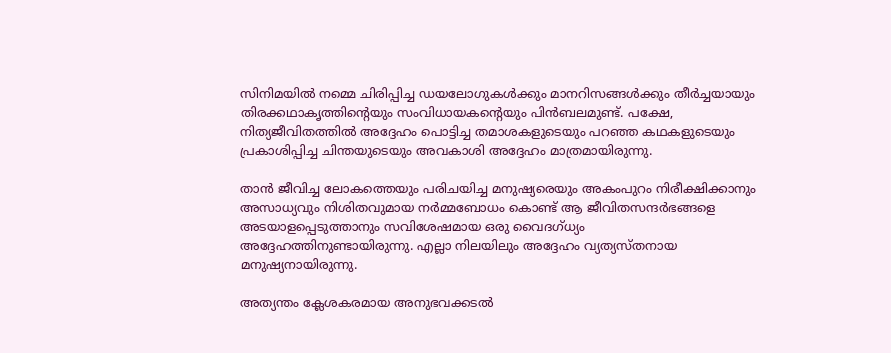സിനിമയിൽ നമ്മെ ചിരിപ്പിച്ച ഡയലോഗുകൾക്കും മാനറിസങ്ങൾക്കും തീർച്ചയായും തിരക്കഥാകൃത്തിന്റെയും സംവിധായകന്റെയും പിൻബലമുണ്ട്. പക്ഷേ, നിത്യജീവിതത്തിൽ അദ്ദേഹം പൊട്ടിച്ച തമാശകളുടെയും പറഞ്ഞ കഥകളുടെയും പ്രകാശിപ്പിച്ച ചിന്തയുടെയും അവകാശി അദ്ദേഹം മാത്രമായിരുന്നു.

താൻ ജീവിച്ച ലോകത്തെയും പരിചയിച്ച മനുഷ്യരെയും അകംപുറം നിരീക്ഷിക്കാനും അസാധ്യവും നിശിതവുമായ നർമ്മബോധം കൊണ്ട് ആ ജീവിതസന്ദർഭങ്ങളെ അടയാളപ്പെടുത്താനും സവിശേഷമായ ഒരു വൈദഗ്ധ്യം അദ്ദേഹത്തിനുണ്ടായിരുന്നു. എല്ലാ നിലയിലും അദ്ദേഹം വ്യത്യസ്തനായ മനുഷ്യനായിരുന്നു.

അത്യന്തം ക്ലേശകരമായ അനുഭവക്കടൽ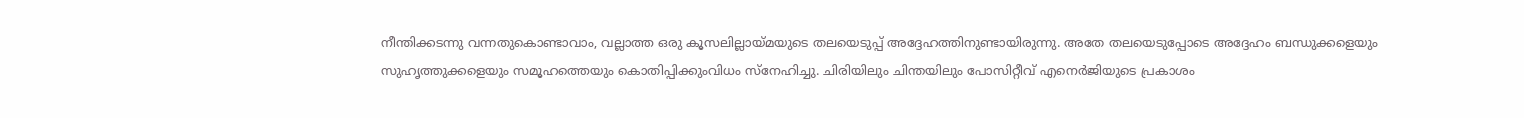നീന്തിക്കടന്നു വന്നതുകൊണ്ടാവാം, വല്ലാത്ത ഒരു കൂസലില്ലായ്മയുടെ തലയെടുപ്പ് അദ്ദേഹത്തിനുണ്ടായിരുന്നു. അതേ തലയെടുപ്പോടെ അദ്ദേഹം ബന്ധുക്കളെയും സുഹൃത്തുക്കളെയും സമൂഹത്തെയും കൊതിപ്പിക്കുംവിധം സ്നേഹിച്ചു. ചിരിയിലും ചിന്തയിലും പോസിറ്റീവ് എനെർജിയുടെ പ്രകാശം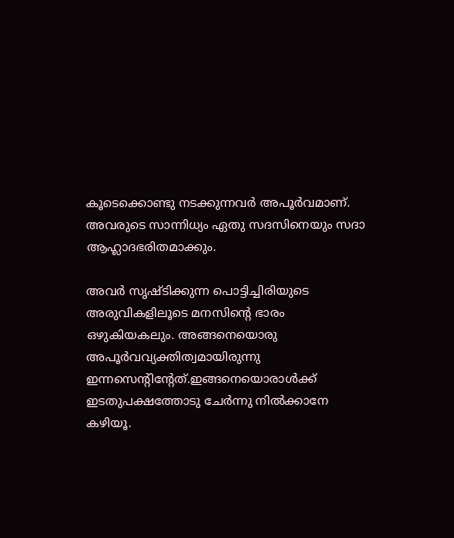കൂടെക്കൊണ്ടു നടക്കുന്നവർ അപൂർവമാണ്. അവരുടെ സാന്നിധ്യം ഏതു സദസിനെയും സദാ ആഹ്ലാദഭരിതമാക്കും.

അവർ സൃഷ്ടിക്കുന്ന പൊട്ടിച്ചിരിയുടെ അരുവികളിലൂടെ മനസിന്റെ ഭാരം ഒഴുകിയകലും. അങ്ങനെയൊരു അപൂർവവ്യക്തിത്വമായിരുന്നു ഇന്നസെന്റിന്റേത്.ഇങ്ങനെയൊരാൾക്ക് ഇടതുപക്ഷത്തോടു ചേർന്നു നിൽക്കാനേ കഴിയൂ.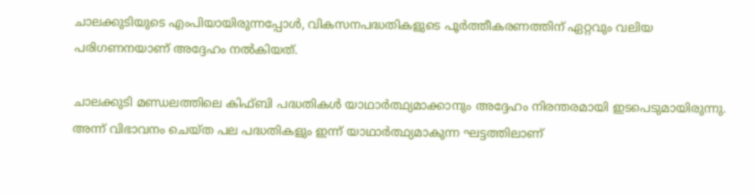ചാലക്കുടിയുടെ എംപിയായിരുന്നപ്പോൾ, വികസനപദ്ധതികളുടെ പൂർത്തീകരണത്തിന് ഏറ്റവും വലിയ പരിഗണനയാണ് അദ്ദേഹം നൽകിയത്.

ചാലക്കുടി മണ്ഡലത്തിലെ കിഫ്ബി പദ്ധതികൾ യാഥാർത്ഥ്യമാക്കാനും അദ്ദേഹം നിരന്തരമായി ഇടപെടുമായിരുന്നു. അന്ന് വിഭാവനം ചെയ്ത പല പദ്ധതികളും ഇന്ന് യാഥാർത്ഥ്യമാകുന്ന ഘട്ടത്തിലാണ്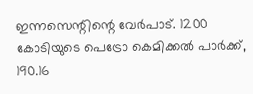ഇന്നസെന്റിന്റെ വേർപാട്. 1200 കോടിയുടെ പെട്രോ കെമിക്കൽ പാർക്ക്, 190.16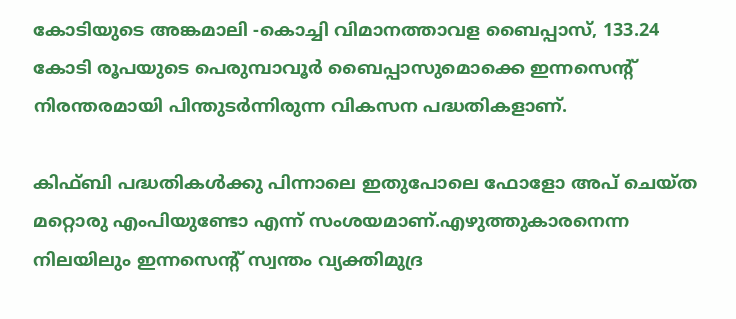കോടിയുടെ അങ്കമാലി -കൊച്ചി വിമാനത്താവള ബൈപ്പാസ്, 133.24 കോടി രൂപയുടെ പെരുമ്പാവൂർ ബൈപ്പാസുമൊക്കെ ഇന്നസെന്റ് നിരന്തരമായി പിന്തുടർന്നിരുന്ന വികസന പദ്ധതികളാണ്.

കിഫ്ബി പദ്ധതികൾക്കു പിന്നാലെ ഇതുപോലെ ഫോളോ അപ് ചെയ്ത മറ്റൊരു എംപിയുണ്ടോ എന്ന് സംശയമാണ്.എഴുത്തുകാരനെന്ന നിലയിലും ഇന്നസെന്റ് സ്വന്തം വ്യക്തിമുദ്ര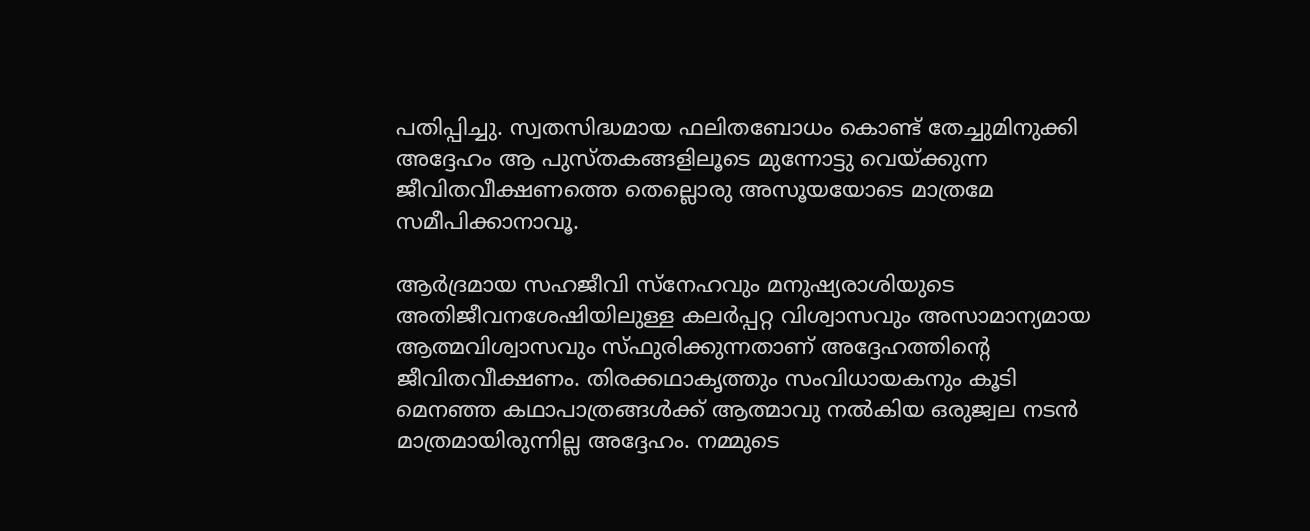പതിപ്പിച്ചു. സ്വതസിദ്ധമായ ഫലിതബോധം കൊണ്ട് തേച്ചുമിനുക്കി അദ്ദേഹം ആ പുസ്തകങ്ങളിലൂടെ മുന്നോട്ടു വെയ്ക്കുന്ന ജീവിതവീക്ഷണത്തെ തെല്ലൊരു അസൂയയോടെ മാത്രമേ സമീപിക്കാനാവൂ.

ആർദ്രമായ സഹജീവി സ്നേഹവും മനുഷ്യരാശിയുടെ അതിജീവനശേഷിയിലുള്ള കലർപ്പറ്റ വിശ്വാസവും അസാമാന്യമായ ആത്മവിശ്വാസവും സ്ഫുരിക്കുന്നതാണ് അദ്ദേഹത്തിന്റെ ജീവിതവീക്ഷണം. തിരക്കഥാകൃത്തും സംവിധായകനും കൂടി മെനഞ്ഞ കഥാപാത്രങ്ങൾക്ക് ആത്മാവു നൽകിയ ഒരുജ്വല നടൻ മാത്രമായിരുന്നില്ല അദ്ദേഹം. നമ്മുടെ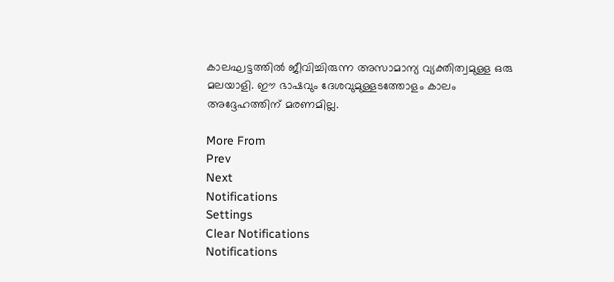കാലഘട്ടത്തിൽ ജീവിച്ചിരുന്ന അസാമാന്യ വ്യക്തിത്വമുള്ള ഒരു മലയാളി. ഈ ഭാഷവും ദേശവുമുള്ളടത്തോളം കാലം അദ്ദേഹത്തിന് മരണമില്ല.

More From
Prev
Next
Notifications
Settings
Clear Notifications
Notifications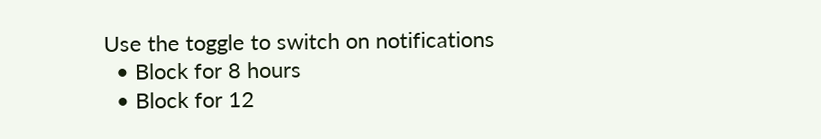Use the toggle to switch on notifications
  • Block for 8 hours
  • Block for 12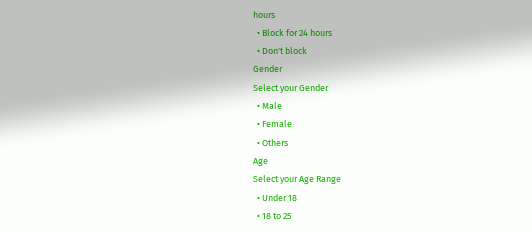hours
  • Block for 24 hours
  • Don't block
Gender
Select your Gender
  • Male
  • Female
  • Others
Age
Select your Age Range
  • Under 18
  • 18 to 25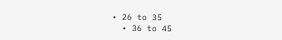• 26 to 35
  • 36 to 45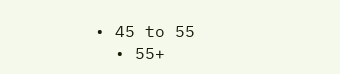• 45 to 55
  • 55+